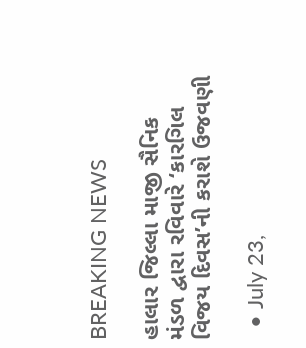BREAKING NEWS

હાલાર જિલ્લા માજી સૈનિક મંડળ દ્વારા રવિવારે ‘કારગિલ વિજય દિવસ’ની કરાશે ઉજવણી

  • July 23,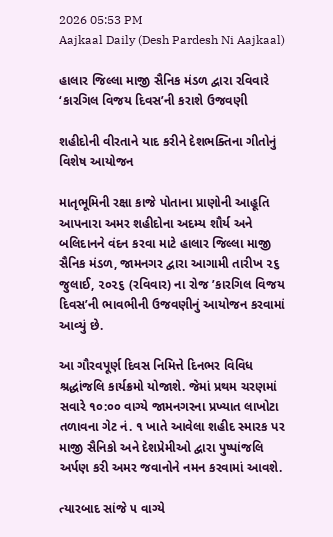2026 05:53 PM
Aajkaal Daily (Desh Pardesh Ni Aajkaal)

હાલાર જિલ્લા માજી સૈનિક મંડળ દ્વારા રવિવારે ‘કારગિલ વિજય દિવસ’ની કરાશે ઉજવણી

શહીદોની વીરતાને યાદ કરીને દેશભક્તિના ગીતોનું વિશેષ આયોજન

માતૃભૂમિની રક્ષા કાજે પોતાના પ્રાણોની આહૂતિ આપનારા અમર શહીદોના અદમ્ય શૌર્ય અને બલિદાનને વંદન કરવા માટે હાલાર જિલ્લા માજી સૈનિક મંડળ, જામનગર દ્વારા આગામી તારીખ ૨૬ જુલાઈ, ૨૦૨૬ (રવિવાર) ના રોજ ’કારગિલ વિજય દિવસ’ની ભાવભીની ઉજવણીનું આયોજન કરવામાં આવ્યું છે.

આ ગૌરવપૂર્ણ દિવસ નિમિત્તે દિનભર વિવિધ શ્રદ્ધાંજલિ કાર્યક્રમો યોજાશે. જેમાં પ્રથમ ચરણમાં સવારે ૧૦:૦૦ વાગ્યે જામનગરના પ્રખ્યાત લાખોટા તળાવના ગેટ નં. ૧ ખાતે આવેલા શહીદ સ્મારક પર માજી સૈનિકો અને દેશપ્રેમીઓ દ્વારા પુષ્પાંજલિ અર્પણ કરી અમર જવાનોને નમન કરવામાં આવશે.

ત્યારબાદ સાંજે ૫ વાગ્યે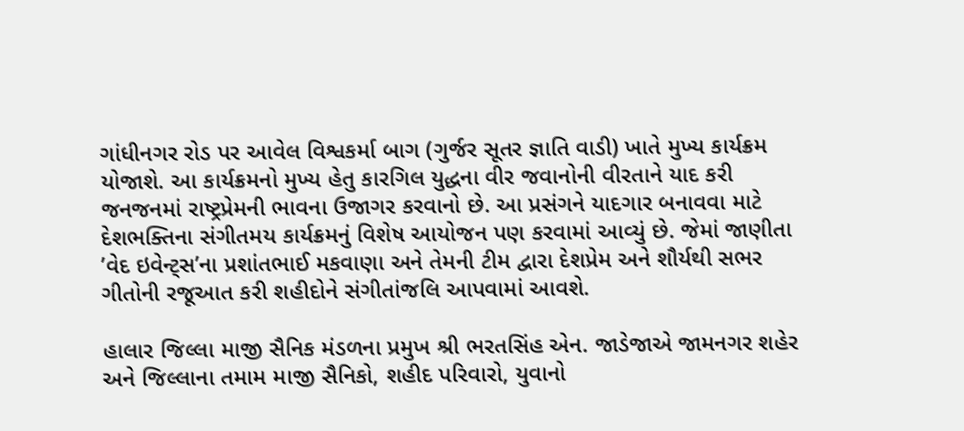ગાંધીનગર રોડ પર આવેલ વિશ્વકર્મા બાગ (ગુર્જર સૂતર જ્ઞાતિ વાડી) ખાતે મુખ્ય કાર્યક્રમ યોજાશે. આ કાર્યક્રમનો મુખ્ય હેતુ કારગિલ યુદ્ધના વીર જવાનોની વીરતાને યાદ કરી જનજનમાં રાષ્ટ્રપ્રેમની ભાવના ઉજાગર કરવાનો છે. આ પ્રસંગને યાદગાર બનાવવા માટે દેશભક્તિના સંગીતમય કાર્યક્રમનું વિશેષ આયોજન પણ કરવામાં આવ્યું છે. જેમાં જાણીતા ’વેદ ઇવેન્ટ્સ’ના પ્રશાંતભાઈ મકવાણા અને તેમની ટીમ દ્વારા દેશપ્રેમ અને શૌર્યથી સભર ગીતોની રજૂઆત કરી શહીદોને સંગીતાંજલિ આપવામાં આવશે.

હાલાર જિલ્લા માજી સૈનિક મંડળના પ્રમુખ શ્રી ભરતસિંહ એન. જાડેજાએ જામનગર શહેર અને જિલ્લાના તમામ માજી સૈનિકો, શહીદ પરિવારો, યુવાનો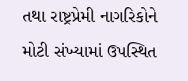તથા રાષ્ટ્રપ્રેમી નાગરિકોને મોટી સંખ્યામાં ઉપસ્થિત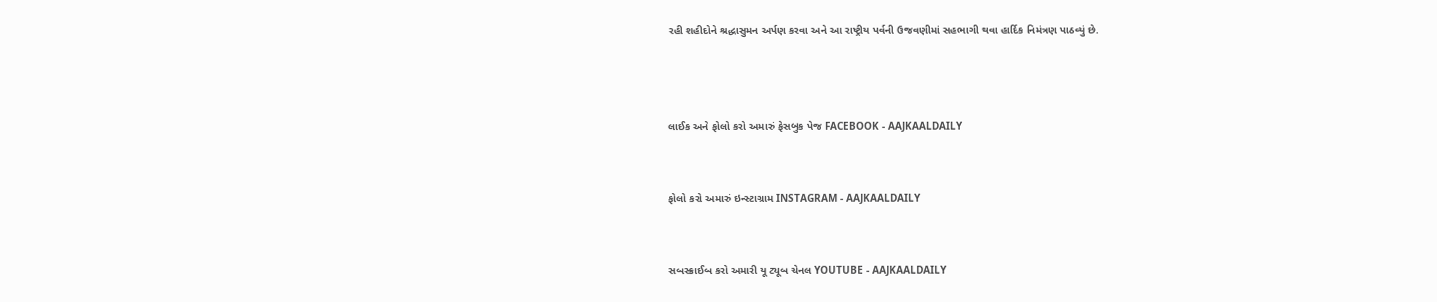રહી શહીદોને શ્રદ્ધાસુમન અર્પણ કરવા અને આ રાષ્ટ્રીય પર્વની ઉજવણીમાં સહભાગી થવા હાર્દિક નિમંત્રણ પાઠવ્યું છે.



લાઈક અને ફોલો કરો અમારું ફેસબુક પેજ FACEBOOK - AAJKAALDAILY


ફોલો કરો અમારું ઇન્સ્ટાગ્રામ INSTAGRAM - AAJKAALDAILY


સબસ્ક્રાઈબ કરો અમારી યૂ ટ્યૂબ ચેનલ YOUTUBE - AAJKAALDAILY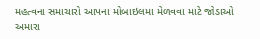મહત્વના સમાચારો આપના મોબાઇલમા મેળવવા માટે જોડાઓ અમારા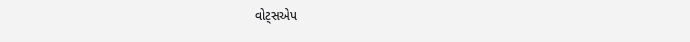વોટ્સએપ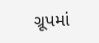ગ્રૂપમાં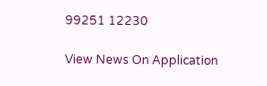99251 12230

View News On Application